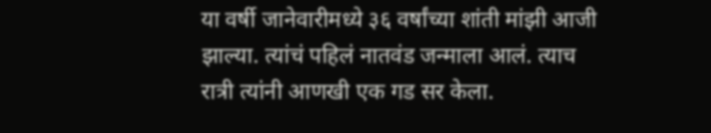या वर्षी जानेवारीमध्ये ३६ वर्षांच्या शांती मांझी आजी झाल्या. त्यांचं पहिलं नातवंड जन्माला आलं. त्याच रात्री त्यांनी आणखी एक गड सर केला.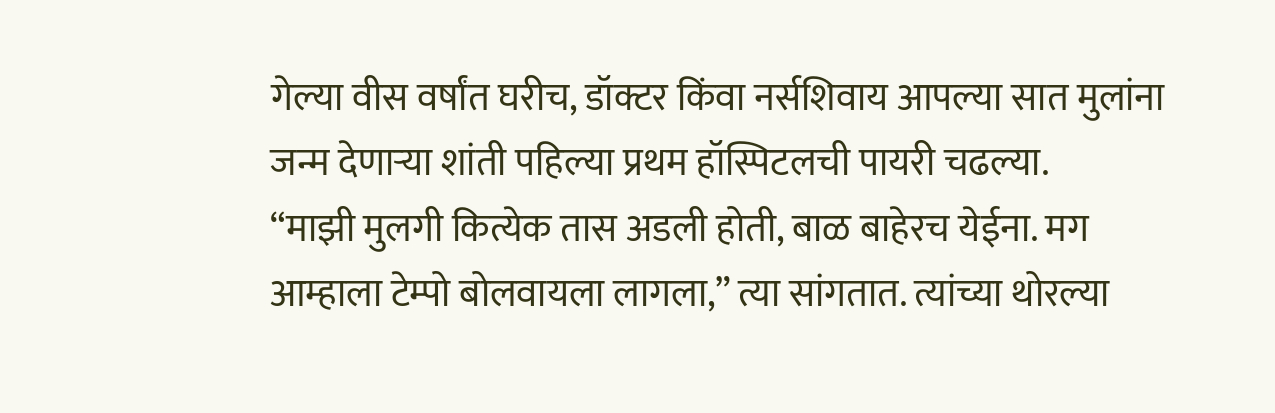गेल्या वीस वर्षांत घरीच, डॉक्टर किंवा नर्सशिवाय आपल्या सात मुलांना जन्म देणाऱ्या शांती पहिल्या प्रथम हॉस्पिटलची पायरी चढल्या.
“माझी मुलगी कित्येक तास अडली होती, बाळ बाहेरच येईना. मग आम्हाला टेम्पो बोलवायला लागला,” त्या सांगतात. त्यांच्या थोरल्या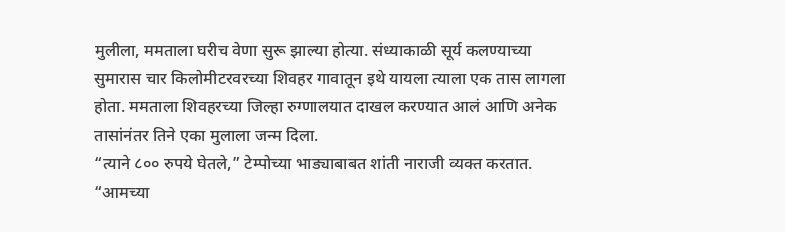मुलीला, ममताला घरीच वेणा सुरू झाल्या होत्या. संध्याकाळी सूर्य कलण्याच्या सुमारास चार किलोमीटरवरच्या शिवहर गावातून इथे यायला त्याला एक तास लागला होता. ममताला शिवहरच्या जिल्हा रुग्णालयात दाखल करण्यात आलं आणि अनेक तासांनंतर तिने एका मुलाला जन्म दिला.
“त्याने ८०० रुपये घेतले,” टेम्पोच्या भाड्याबाबत शांती नाराजी व्यक्त करतात. “आमच्या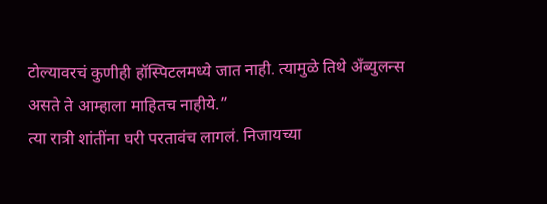टोल्यावरचं कुणीही हॉस्पिटलमध्ये जात नाही. त्यामुळे तिथे अँब्युलन्स असते ते आम्हाला माहितच नाहीये.”
त्या रात्री शांतींना घरी परतावंच लागलं. निजायच्या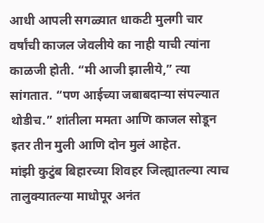आधी आपली सगळ्यात धाकटी मुलगी चार वर्षांची काजल जेवलीये का नाही याची त्यांना काळजी होती. “मी आजी झालीये,” त्या सांगतात. “पण आईच्या जबाबदाऱ्या संपल्यात थोडीच.” शांतीला ममता आणि काजल सोडून इतर तीन मुली आणि दोन मुलं आहेत.
मांझी कुटुंब बिहारच्या शिवहर जिल्ह्यातल्या त्याच तालुक्यातल्या माधोपूर अनंत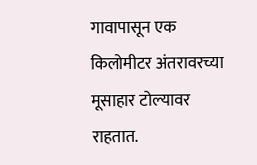गावापासून एक किलोमीटर अंतरावरच्या मूसाहार टोल्यावर राहतात.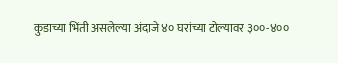कुडाच्या भिंती असलेल्या अंदाजे ४० घरांच्या टोल्यावर ३००-४००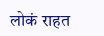लोकं राहत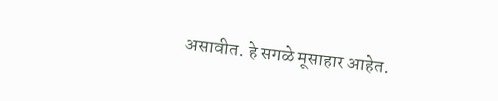असावीत. हे सगळे मूसाहार आहेत.